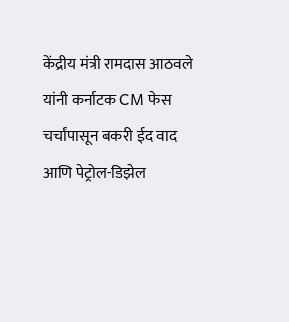केंद्रीय मंत्री रामदास आठवले यांनी कर्नाटक CM फेस चर्चांपासून बकरी ईद वाद आणि पेट्रोल-डिझेल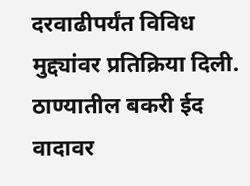दरवाढीपर्यंत विविध मुद्द्यांवर प्रतिक्रिया दिली. ठाण्यातील बकरी ईद वादावर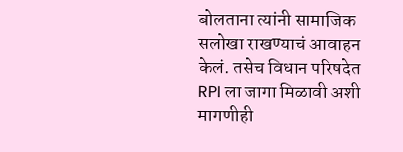बोलताना त्यांनी सामाजिक सलोखा राखण्याचं आवाहन केलं. तसेच विधान परिषदेत RPI ला जागा मिळावी अशी मागणीही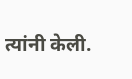त्यांनी केली.